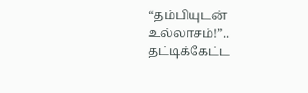“தம்பியுடன் உல்லாசம்!”.. தட்டிக்கேட்ட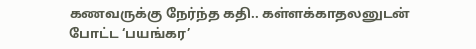கணவருக்கு நேர்ந்த கதி.. கள்ளக்காதலனுடன் போட்ட ‘பயங்கர’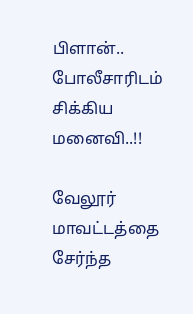பிளான்.. போலீசாரிடம் சிக்கிய மனைவி‌..!!

வேலூர் மாவட்டத்தை சேர்ந்த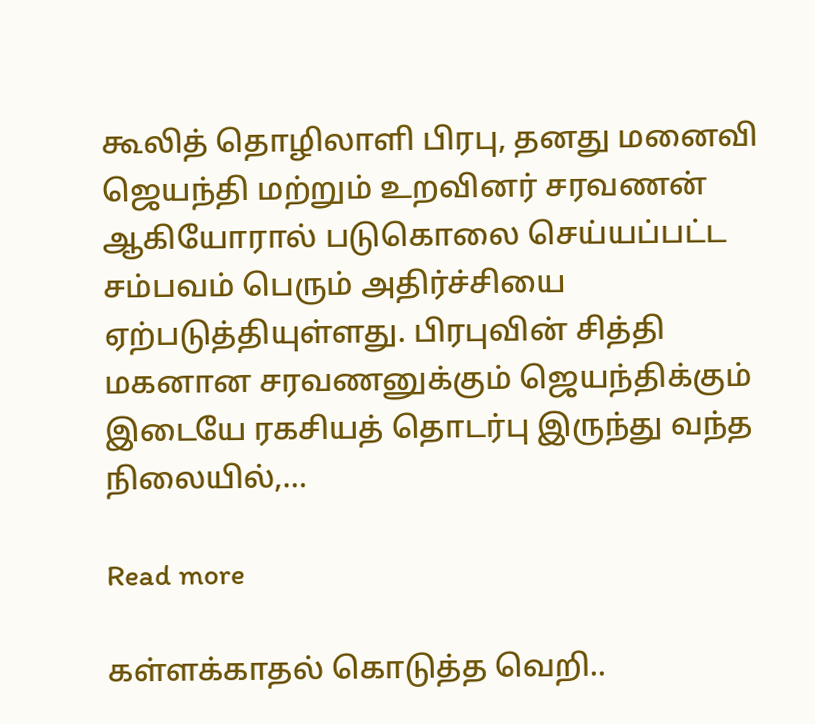கூலித் தொழிலாளி பிரபு, தனது மனைவி ஜெயந்தி மற்றும் உறவினர் சரவணன் ஆகியோரால் படுகொலை செய்யப்பட்ட சம்பவம் பெரும் அதிர்ச்சியை ஏற்படுத்தியுள்ளது. பிரபுவின் சித்தி மகனான சரவணனுக்கும் ஜெயந்திக்கும் இடையே ரகசியத் தொடர்பு இருந்து வந்த நிலையில்,…

Read more

கள்ளக்காதல் கொடுத்த வெறி..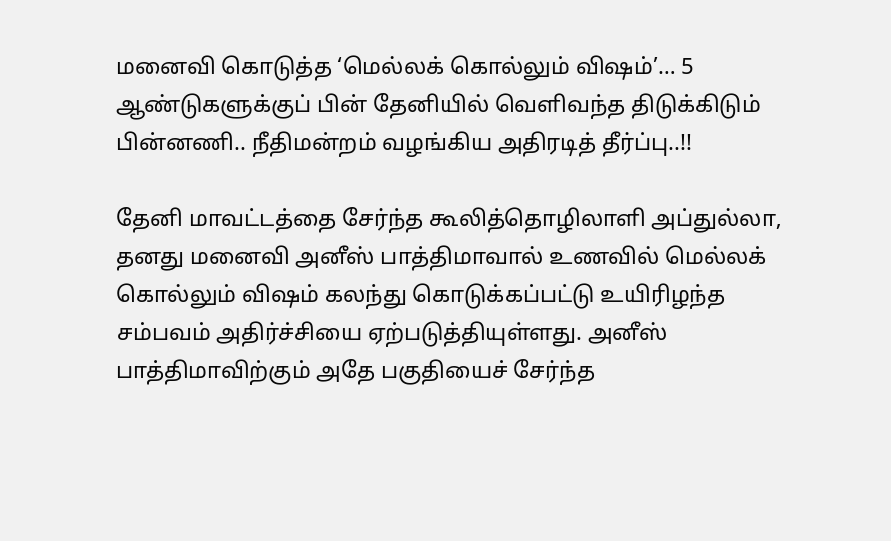மனைவி கொடுத்த ‘மெல்லக் கொல்லும் விஷம்’… 5 ஆண்டுகளுக்குப் பின் தேனியில் வெளிவந்த திடுக்கிடும் பின்னணி.. நீதிமன்றம் வழங்கிய அதிரடித் தீர்ப்பு‌..!!

தேனி மாவட்டத்தை சேர்ந்த கூலித்தொழிலாளி அப்துல்லா, தனது மனைவி அனீஸ் பாத்திமாவால் உணவில் மெல்லக் கொல்லும் விஷம் கலந்து கொடுக்கப்பட்டு உயிரிழந்த சம்பவம் அதிர்ச்சியை ஏற்படுத்தியுள்ளது. அனீஸ் பாத்திமாவிற்கும் அதே பகுதியைச் சேர்ந்த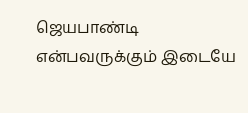ஜெயபாண்டி என்பவருக்கும் இடையே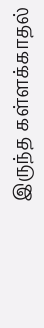இருந்த கள்ளக்காதல்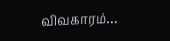விவகாரம்…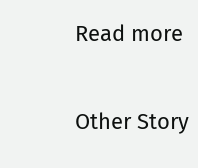Read more

Other Story